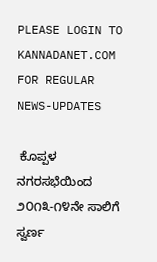PLEASE LOGIN TO KANNADANET.COM FOR REGULAR NEWS-UPDATES

 ಕೊಪ್ಪಳ ನಗರಸಭೆಯಿಂದ ೨೦೧೩-೧೪ನೇ ಸಾಲಿಗೆ ಸ್ವರ್ಣ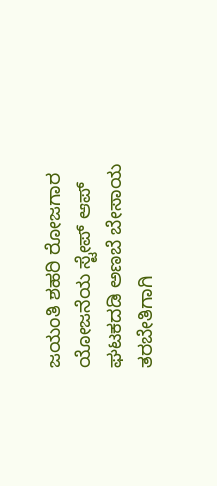ಜಯಂತಿ ಶಹರಿ ರೋಜಗಾರ ಯೋಜನೆಯ ಸ್ಟೇಪ್ ಆಪ್ ಘಟಕದಡಿ ಅಣಬೆ ಬೇಸಾಯ ತರಬೇತಿಗಾಗಿ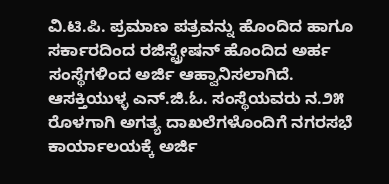ವಿ.ಟಿ.ಪಿ. ಪ್ರಮಾಣ ಪತ್ರವನ್ನು ಹೊಂದಿದ ಹಾಗೂ ಸರ್ಕಾರದಿಂದ ರಜಿಸ್ಟ್ರೇಷನ್ ಹೊಂದಿದ ಅರ್ಹ ಸಂಸ್ಥೆಗಳಿಂದ ಅರ್ಜಿ ಆಹ್ವಾನಿಸಲಾಗಿದೆ.
ಆಸಕ್ತಿಯುಳ್ಳ ಎನ್.ಜಿ.ಓ. ಸಂಸ್ಥೆಯವರು ನ.೨೫ ರೊಳಗಾಗಿ ಅಗತ್ಯ ದಾಖಲೆಗಳೊಂದಿಗೆ ನಗರಸಭೆ ಕಾರ್ಯಾಲಯಕ್ಕೆ ಅರ್ಜಿ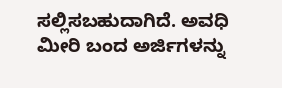ಸಲ್ಲಿಸಬಹುದಾಗಿದೆ. ಅವಧಿ ಮೀರಿ ಬಂದ ಅರ್ಜಿಗಳನ್ನು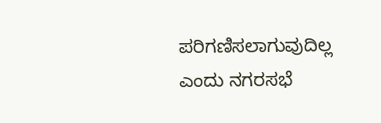ಪರಿಗಣಿಸಲಾಗುವುದಿಲ್ಲ ಎಂದು ನಗರಸಭೆ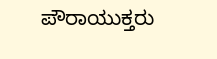ಪೌರಾಯುಕ್ತರು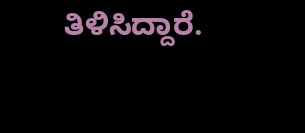ತಿಳಿಸಿದ್ದಾರೆ.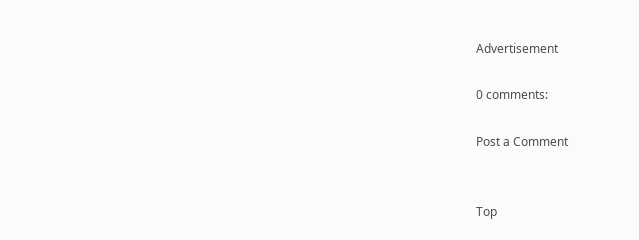Advertisement

0 comments:

Post a Comment


Top